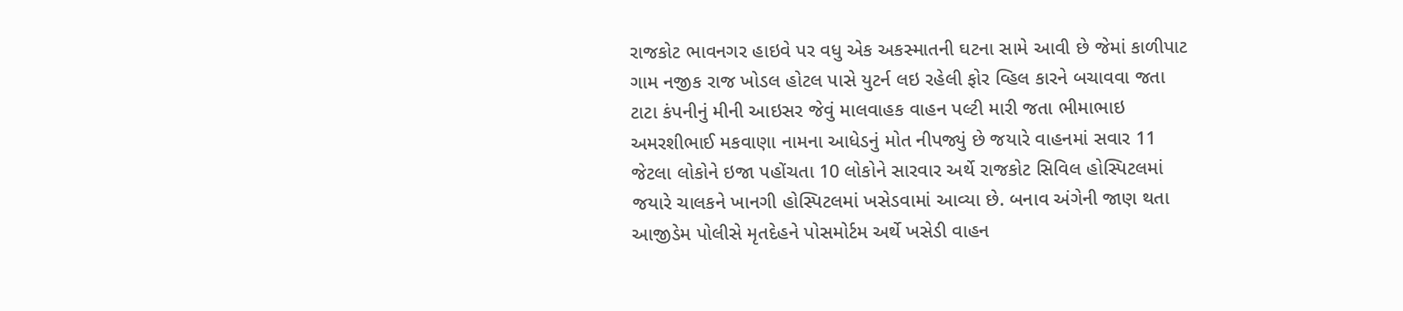રાજકોટ ભાવનગર હાઇવે પર વધુ એક અકસ્માતની ઘટના સામે આવી છે જેમાં કાળીપાટ ગામ નજીક રાજ ખોડલ હોટલ પાસે યુટર્ન લઇ રહેલી ફોર વ્હિલ કારને બચાવવા જતા ટાટા કંપનીનું મીની આઇસર જેવું માલવાહક વાહન પલ્ટી મારી જતા ભીમાભાઇ અમરશીભાઈ મકવાણા નામના આધેડનું મોત નીપજ્યું છે જયારે વાહનમાં સવાર 11 જેટલા લોકોને ઇજા પહોંચતા 10 લોકોને સારવાર અર્થે રાજકોટ સિવિલ હોસ્પિટલમાં જયારે ચાલકને ખાનગી હોસ્પિટલમાં ખસેડવામાં આવ્યા છે. બનાવ અંગેની જાણ થતા આજીડેમ પોલીસે મૃતદેહને પોસમોર્ટમ અર્થે ખસેડી વાહન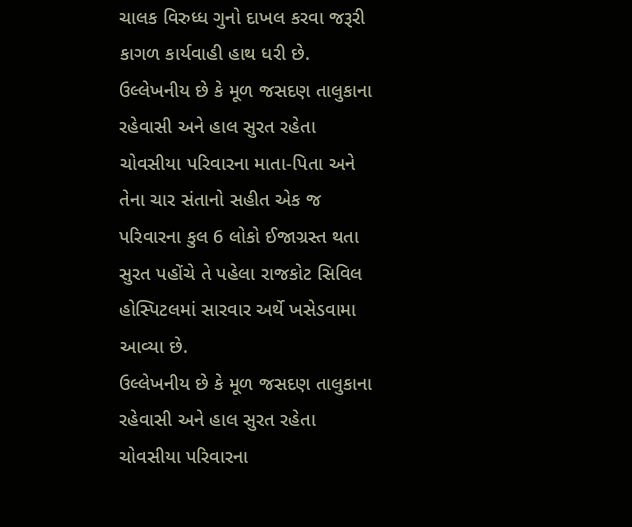ચાલક વિરુધ્ધ ગુનો દાખલ કરવા જરૂરી કાગળ કાર્યવાહી હાથ ધરી છે.
ઉલ્લેખનીય છે કે મૂળ જસદણ તાલુકાના રહેવાસી અને હાલ સુરત રહેતા ચોવસીયા પરિવારના માતા-પિતા અને તેના ચાર સંતાનો સહીત એક જ પરિવારના કુલ 6 લોકો ઈજાગ્રસ્ત થતા સુરત પહોંચે તે પહેલા રાજકોટ સિવિલ હોસ્પિટલમાં સારવાર અર્થે ખસેડવામા આવ્યા છે.
ઉલ્લેખનીય છે કે મૂળ જસદણ તાલુકાના રહેવાસી અને હાલ સુરત રહેતા ચોવસીયા પરિવારના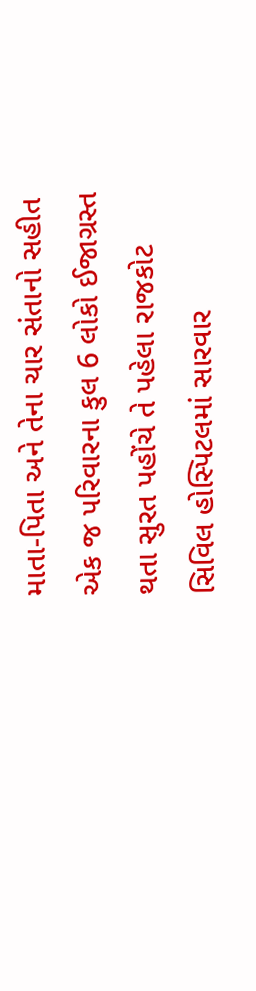માતા-પિતા અને તેના ચાર સંતાનો સહીત એક જ પરિવારના કુલ 6 લોકો ઈજાગ્રસ્ત થતા સુરત પહોંચે તે પહેલા રાજકોટ સિવિલ હોસ્પિટલમાં સારવાર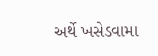અર્થે ખસેડવામા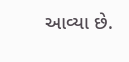આવ્યા છે.